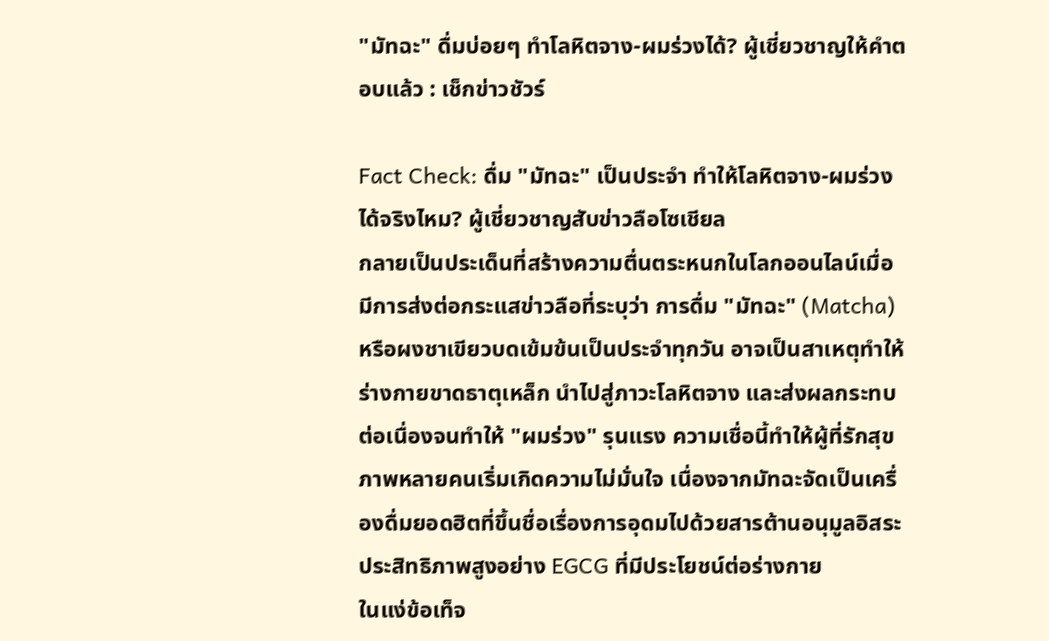"มัทฉะ" ดื่มบ่อยๆ ทำโลหิตจาง-ผมร่วงได้? ผู้เชี่ยวชาญให้คำตอบแล้ว : เช็กข่าวชัวร์

Fact Check: ดื่ม "มัทฉะ" เป็นประจำ ทำให้โลหิตจาง-ผมร่วงได้จริงไหม? ผู้เชี่ยวชาญสับข่าวลือโซเชียล
กลายเป็นประเด็นที่สร้างความตื่นตระหนกในโลกออนไลน์เมื่อมีการส่งต่อกระแสข่าวลือที่ระบุว่า การดื่ม "มัทฉะ" (Matcha) หรือผงชาเขียวบดเข้มข้นเป็นประจำทุกวัน อาจเป็นสาเหตุทำให้ร่างกายขาดธาตุเหล็ก นำไปสู่ภาวะโลหิตจาง และส่งผลกระทบต่อเนื่องจนทำให้ "ผมร่วง" รุนแรง ความเชื่อนี้ทำให้ผู้ที่รักสุขภาพหลายคนเริ่มเกิดความไม่มั่นใจ เนื่องจากมัทฉะจัดเป็นเครื่องดื่มยอดฮิตที่ขึ้นชื่อเรื่องการอุดมไปด้วยสารต้านอนุมูลอิสระประสิทธิภาพสูงอย่าง EGCG ที่มีประโยชน์ต่อร่างกาย
ในแง่ข้อเท็จ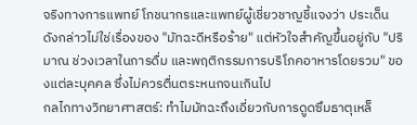จริงทางการแพทย์ โภชนากรและแพทย์ผู้เชี่ยวชาญชี้แจงว่า ประเด็นดังกล่าวไม่ใช่เรื่องของ "มัทฉะดีหรือร้าย" แต่หัวใจสำคัญขึ้นอยู่กับ "ปริมาณ ช่วงเวลาในการดื่ม และพฤติกรรมการบริโภคอาหารโดยรวม" ของแต่ละบุคคล ซึ่งไม่ควรตื่นตระหนกจนเกินไป
กลไกทางวิทยาศาสตร์: ทำไมมัทฉะถึงเอี่ยวกับการดูดซึมธาตุเหล็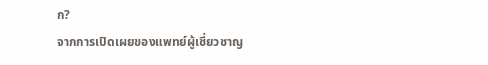ก?
จากการเปิดเผยของแพทย์ผู้เชี่ยวชาญ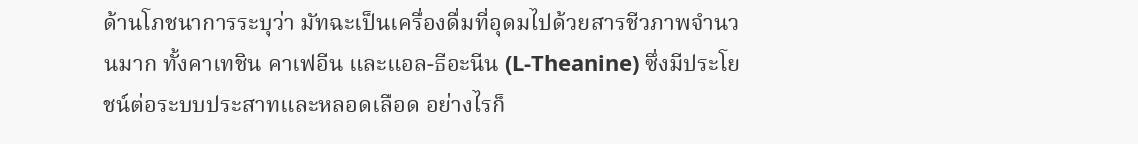ด้านโภชนาการระบุว่า มัทฉะเป็นเครื่องดื่มที่อุดมไปด้วยสารชีวภาพจำนวนมาก ทั้งคาเทชิน คาเฟอีน และแอล-ธีอะนีน (L-Theanine) ซึ่งมีประโยชน์ต่อระบบประสาทและหลอดเลือด อย่างไรก็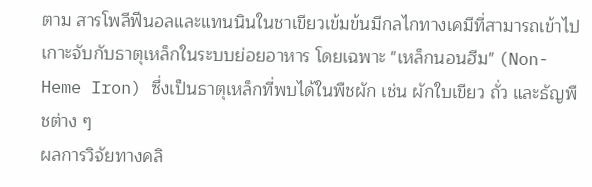ตาม สารโพลีฟีนอลและแทนนินในชาเขียวเข้มข้นมีกลไกทางเคมีที่สามารถเข้าไปเกาะจับกับธาตุเหล็กในระบบย่อยอาหาร โดยเฉพาะ "เหล็กนอนฮีม" (Non-Heme Iron) ซึ่งเป็นธาตุเหล็กที่พบได้ในพืชผัก เช่น ผักใบเขียว ถั่ว และธัญพืชต่าง ๆ
ผลการวิจัยทางคลิ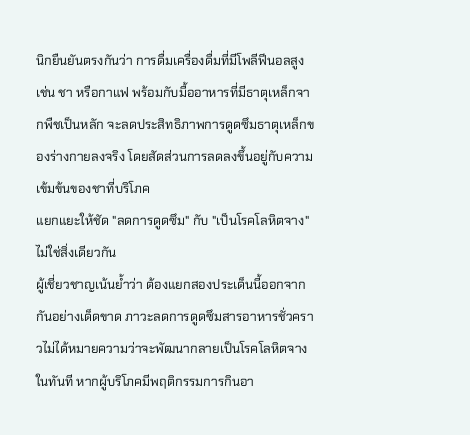นิกยืนยันตรงกันว่า การดื่มเครื่องดื่มที่มีโพลีฟีนอลสูง เช่น ชา หรือกาแฟ พร้อมกับมื้ออาหารที่มีธาตุเหล็กจากพืชเป็นหลัก จะลดประสิทธิภาพการดูดซึมธาตุเหล็กของร่างกายลงจริง โดยสัดส่วนการลดลงขึ้นอยู่กับความเข้มข้นของชาที่บริโภค
แยกแยะให้ชัด "ลดการดูดซึม" กับ "เป็นโรคโลหิตจาง" ไม่ใช่สิ่งเดียวกัน
ผู้เชี่ยวชาญเน้นย้ำว่า ต้องแยกสองประเด็นนี้ออกจากกันอย่างเด็ดขาด ภาวะลดการดูดซึมสารอาหารชั่วคราวไม่ได้หมายความว่าจะพัฒนากลายเป็นโรคโลหิตจางในทันที หากผู้บริโภคมีพฤติกรรมการกินอา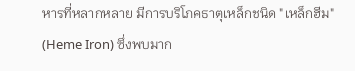หารที่หลากหลาย มีการบริโภคธาตุเหล็กชนิด "เหล็กฮีม" (Heme Iron) ซึ่งพบมาก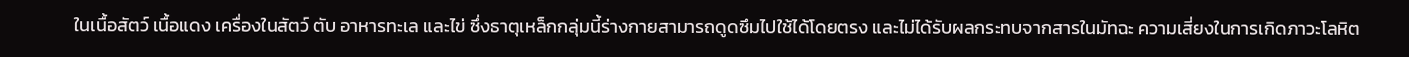ในเนื้อสัตว์ เนื้อแดง เครื่องในสัตว์ ตับ อาหารทะเล และไข่ ซึ่งธาตุเหล็กกลุ่มนี้ร่างกายสามารถดูดซึมไปใช้ได้โดยตรง และไม่ได้รับผลกระทบจากสารในมัทฉะ ความเสี่ยงในการเกิดภาวะโลหิต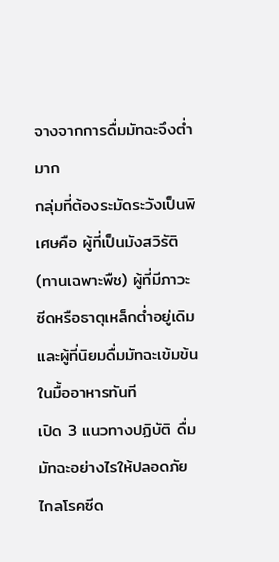จางจากการดื่มมัทฉะจึงต่ำมาก
กลุ่มที่ต้องระมัดระวังเป็นพิเศษคือ ผู้ที่เป็นมังสวิรัติ (ทานเฉพาะพืช) ผู้ที่มีภาวะซีดหรือธาตุเหล็กต่ำอยู่เดิม และผู้ที่นิยมดื่มมัทฉะเข้มข้นในมื้ออาหารทันที
เปิด 3 แนวทางปฏิบัติ ดื่มมัทฉะอย่างไรให้ปลอดภัย ไกลโรคซีด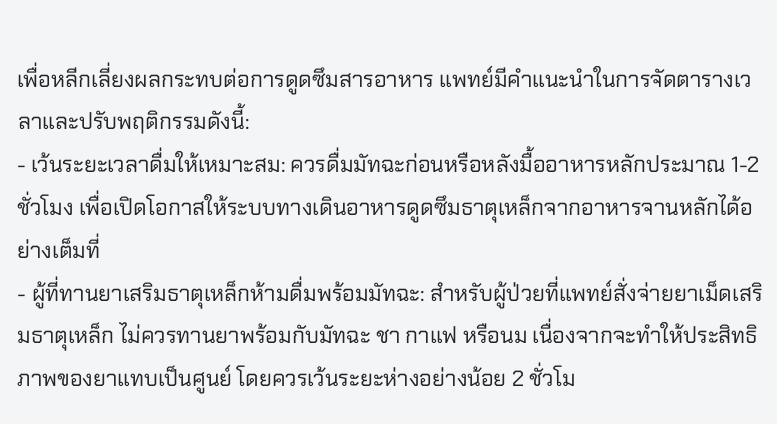เพื่อหลีกเลี่ยงผลกระทบต่อการดูดซึมสารอาหาร แพทย์มีคำแนะนำในการจัดตารางเวลาและปรับพฤติกรรมดังนี้:
- เว้นระยะเวลาดื่มให้เหมาะสม: ควรดื่มมัทฉะก่อนหรือหลังมื้ออาหารหลักประมาณ 1-2 ชั่วโมง เพื่อเปิดโอกาสให้ระบบทางเดินอาหารดูดซึมธาตุเหล็กจากอาหารจานหลักได้อย่างเต็มที่
- ผู้ที่ทานยาเสริมธาตุเหล็กห้ามดื่มพร้อมมัทฉะ: สำหรับผู้ป่วยที่แพทย์สั่งจ่ายยาเม็ดเสริมธาตุเหล็ก ไม่ควรทานยาพร้อมกับมัทฉะ ชา กาแฟ หรือนม เนื่องจากจะทำให้ประสิทธิภาพของยาแทบเป็นศูนย์ โดยควรเว้นระยะห่างอย่างน้อย 2 ชั่วโม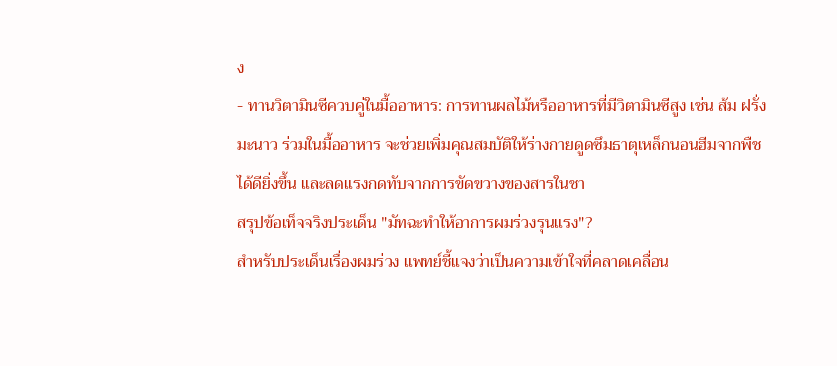ง
- ทานวิตามินซีควบคู่ในมื้ออาหาร: การทานผลไม้หรืออาหารที่มีวิตามินซีสูง เช่น ส้ม ฝรั่ง มะนาว ร่วมในมื้ออาหาร จะช่วยเพิ่มคุณสมบัติให้ร่างกายดูดซึมธาตุเหล็กนอนฮีมจากพืชได้ดียิ่งขึ้น และลดแรงกดทับจากการขัดขวางของสารในชา
สรุปข้อเท็จจริงประเด็น "มัทฉะทำให้อาการผมร่วงรุนแรง"?
สำหรับประเด็นเรื่องผมร่วง แพทย์ชี้แจงว่าเป็นความเข้าใจที่คลาดเคลื่อน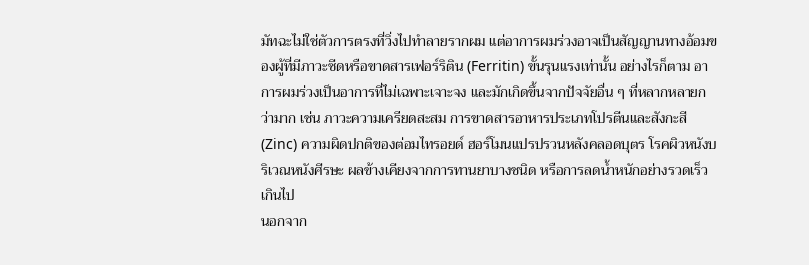มัทฉะไม่ใช่ตัวการตรงที่วิ่งไปทำลายรากผม แต่อาการผมร่วงอาจเป็นสัญญานทางอ้อมของผู้ที่มีภาวะซีดหรือขาดสารเฟอร์ริติน (Ferritin) ขั้นรุนแรงเท่านั้น อย่างไรก็ตาม อาการผมร่วงเป็นอาการที่ไม่เฉพาะเจาะจง และมักเกิดขึ้นจากปัจจัยอื่น ๆ ที่หลากหลายกว่ามาก เช่น ภาวะความเครียดสะสม การขาดสารอาหารประเภทโปรตีนและสังกะสี (Zinc) ความผิดปกติของต่อมไทรอยด์ ฮอร์โมนแปรปรวนหลังคลอดบุตร โรคผิวหนังบริเวณหนังศีรษะ ผลข้างเคียงจากการทานยาบางชนิด หรือการลดน้ำหนักอย่างรวดเร็วเกินไป
นอกจาก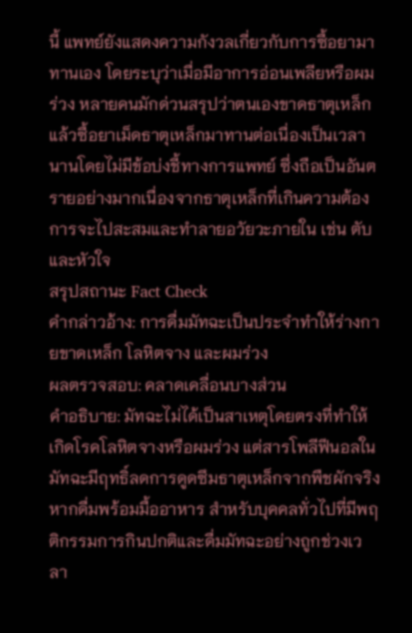นี้ แพทย์ยังแสดงความกังวลเกี่ยวกับการซื้อยามาทานเอง โดยระบุว่าเมื่อมีอาการอ่อนเพลียหรือผมร่วง หลายคนมักด่วนสรุปว่าตนเองขาดธาตุเหล็กแล้วซื้อยาเม็ดธาตุเหล็กมาทานต่อเนื่องเป็นเวลานานโดยไม่มีข้อบ่งชี้ทางการแพทย์ ซึ่งถือเป็นอันตรายอย่างมากเนื่องจากธาตุเหล็กที่เกินความต้องการจะไปสะสมและทำลายอวัยวะภายใน เช่น ตับและหัวใจ
สรุปสถานะ Fact Check
คำกล่าวอ้าง: การดื่มมัทฉะเป็นประจำทำให้ร่างกายขาดเหล็ก โลหิตจาง และผมร่วง
ผลตรวจสอบ: คลาดเคลื่อนบางส่วน
คำอธิบาย: มัทฉะไม่ได้เป็นสาเหตุโดยตรงที่ทำให้เกิดโรคโลหิตจางหรือผมร่วง แต่สารโพลีฟีนอลในมัทฉะมีฤทธิ์ลดการดูดซึมธาตุเหล็กจากพืชผักจริงหากดื่มพร้อมมื้ออาหาร สำหรับบุคคลทั่วไปที่มีพฤติกรรมการกินปกติและดื่มมัทฉะอย่างถูกช่วงเวลา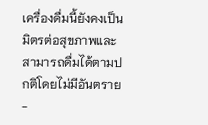เครื่องดื่มนี้ยังคงเป็นมิตรต่อสุขภาพและสามารถดื่มได้ตามปกติโดยไม่มีอันตราย
-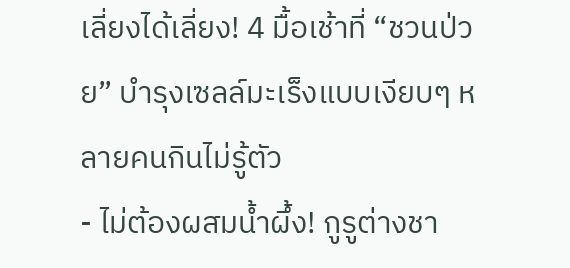เลี่ยงได้เลี่ยง! 4 มื้อเช้าที่ “ชวนป่วย” บำรุงเซลล์มะเร็งแบบเงียบๆ หลายคนกินไม่รู้ตัว
- ไม่ต้องผสมน้ำผึ้ง! กูรูต่างชา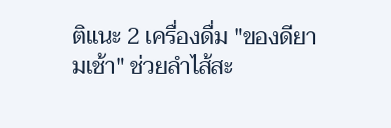ติแนะ 2 เครื่องดื่ม "ของดียามเช้า" ช่วยลำไส้สะ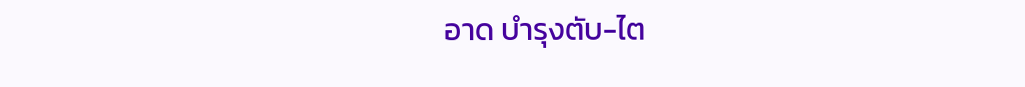อาด บำรุงตับ-ไต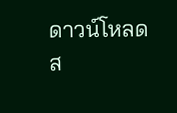ดาวน์โหลดส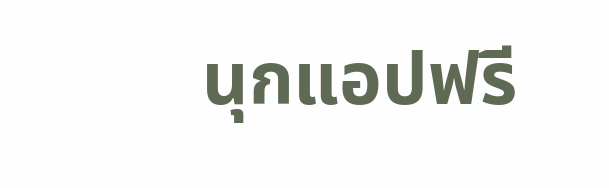นุกแอปฟรี